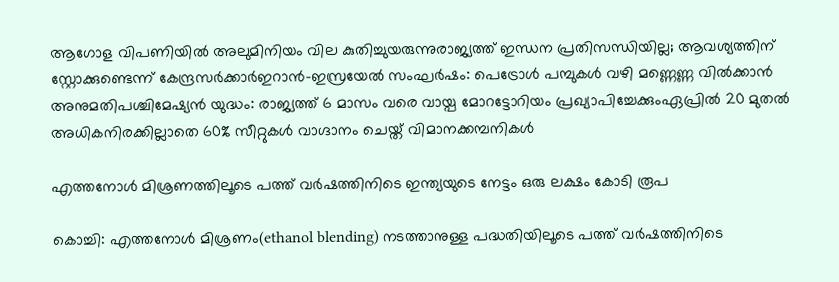ആഗോള വിപണിയില്‍ അലുമിനിയം വില കുതിച്ചുയരുന്നുരാജ്യത്ത് ഇന്ധന പ്രതിസന്ധിയില്ല; ആവശ്യത്തിന് സ്റ്റോക്കുണ്ടെന്ന് കേന്ദ്രസര്‍ക്കാര്‍ഇറാൻ-ഇസ്രയേൽ സംഘർഷം: പെട്രോൾ പമ്പുകൾ വഴി മണ്ണെണ്ണ വിൽക്കാൻ അനുമതിപശ്ചിമേഷ്യൻ യുദ്ധം: രാജ്യത്ത് 6 മാസം വരെ വായ്പ മോറട്ടോറിയം പ്രഖ്യാപിച്ചേക്കുംഏപ്രിൽ 20 മുതൽ അധികനിരക്കില്ലാതെ 60% സീറ്റുകൾ വാഗ്ദാനം ചെയ്ത് വിമാനക്കമ്പനികൾ

എത്തനോൾ മിശ്രണത്തിലൂടെ പത്ത് വർഷത്തിനിടെ ഇന്ത്യയുടെ നേട്ടം ഒരു ലക്ഷം കോടി രൂപ

കൊച്ചി: എത്തനോള്‍ മിശ്രണം(ethanol blending) നടത്താനുള്ള പദ്ധതിയിലൂടെ പത്ത് വർഷത്തിനിടെ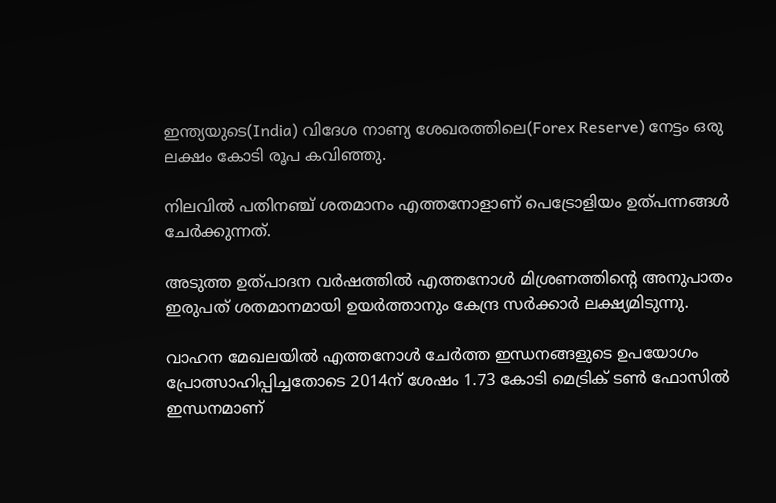ഇന്ത്യയുടെ(India) വിദേശ നാണ്യ ശേഖരത്തിലെ(Forex Reserve) നേട്ടം ഒരു ലക്ഷം കോടി രൂപ കവിഞ്ഞു.

നിലവില്‍ പതിനഞ്ച് ശതമാനം എത്തനോളാണ് പെട്രോളിയം ഉത്‌പന്നങ്ങള്‍ ചേർക്കുന്നത്.

അടുത്ത ഉത്പാദന വർഷത്തില്‍ എത്തനോള്‍ മിശ്രണത്തിന്റെ അനുപാതം ഇരുപത് ശതമാനമായി ഉയർത്താനും കേന്ദ്ര സർക്കാർ ലക്ഷ്യമിടുന്നു.

വാഹന മേഖലയില്‍ എത്തനോള്‍ ചേർത്ത ഇന്ധനങ്ങളുടെ ഉപയോഗം പ്രോത്സാഹിപ്പിച്ചതോടെ 2014ന് ശേഷം 1.73 കോടി മെട്രിക് ടണ്‍ ഫോസില്‍ ഇന്ധനമാണ്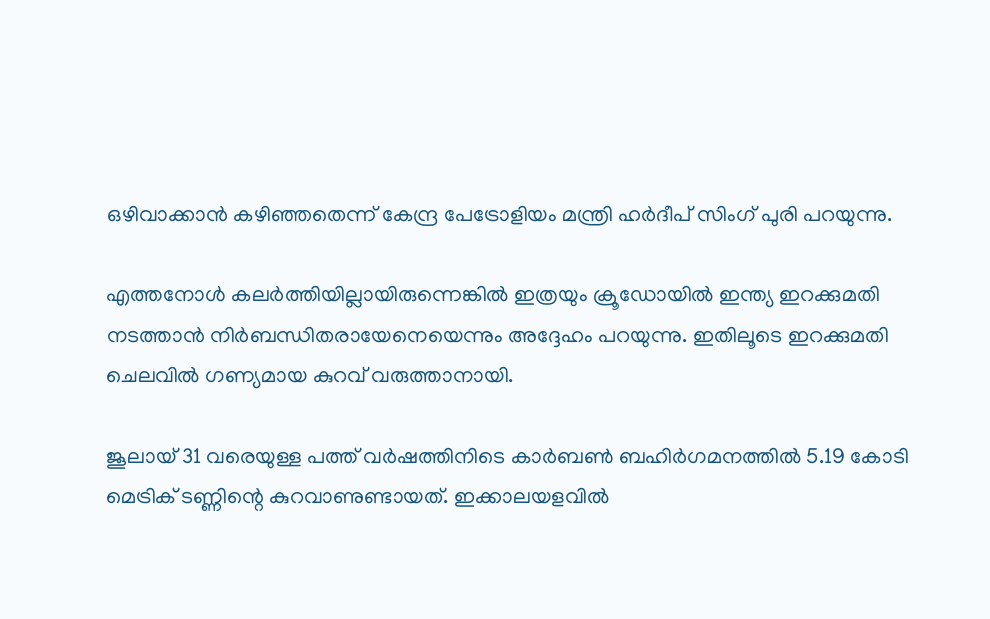ഒഴിവാക്കാൻ കഴിഞ്ഞതെന്ന് കേന്ദ്ര പേട്രോളിയം മന്ത്രി ഹർദീപ് സിംഗ് പുരി പറയുന്നു.

എത്തനോള്‍ കലർത്തിയില്ലായിരുന്നെങ്കില്‍ ഇത്രയും ക്രൂഡോയില്‍ ഇന്ത്യ ഇറക്കുമതി നടത്താൻ നിർബന്ധിതരായേനെയെന്നും അദ്ദേഹം പറയുന്നു. ഇതിലൂടെ ഇറക്കുമതി ചെലവില്‍ ഗണ്യമായ കുറവ് വരുത്താനായി.

ജൂലായ് 31 വരെയുള്ള പത്ത് വർഷത്തിനിടെ കാർബണ്‍ ബഹിർഗമനത്തില്‍ 5.19 കോടി മെട്രിക് ടണ്ണിന്റെ കുറവാണുണ്ടായത്. ഇക്കാലയളവില്‍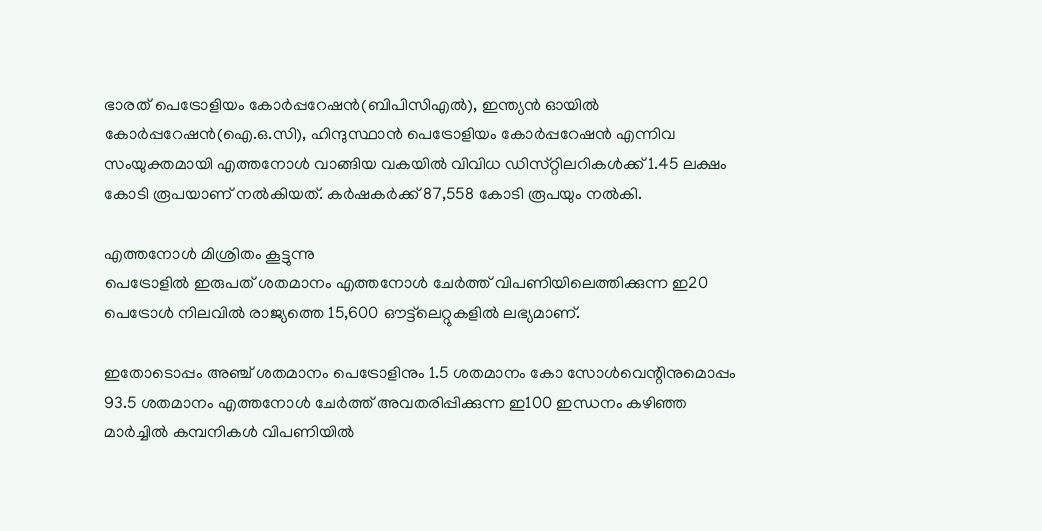ഭാരത് പെട്രോളിയം കോർപ്പറേഷൻ(ബിപിസിഎല്‍), ഇന്ത്യൻ ഓയില്‍ കോർപ്പറേഷൻ(ഐ.ഒ.സി), ഹിന്ദുസ്ഥാൻ പെട്രോളിയം കോർപ്പറേഷൻ എന്നിവ സംയുക്തമായി എത്തനോള്‍ വാങ്ങിയ വകയില്‍ വിവിധ ഡിസ്‌റ്റിലറികള്‍ക്ക് 1.45 ലക്ഷം കോടി രൂപയാണ് നല്‍കിയത്. കർഷകർക്ക് 87,558 കോടി രൂപയും നല്‍കി.

എത്തനോള്‍ മിശ്രിതം കൂട്ടുന്നു
പെട്രോളില്‍ ഇരുപത് ശതമാനം എത്തനോള്‍ ചേർത്ത് വിപണിയിലെത്തിക്കുന്ന ഇ20 പെട്രോള്‍ നിലവില്‍ രാജ്യത്തെ 15,600 ഔട്ട്‌ലെറ്റുകളില്‍ ലഭ്യമാണ്.

ഇതോടൊപ്പം അഞ്ച് ശതമാനം പെട്രോളിനും 1.5 ശതമാനം കോ സോള്‍വെന്റിനുമൊപ്പം 93.5 ശതമാനം എത്തനോള്‍ ചേർത്ത് അവതരിപ്പിക്കുന്ന ഇ100 ഇന്ധനം കഴിഞ്ഞ മാർച്ചില്‍ കമ്പനികള്‍ വിപണിയില്‍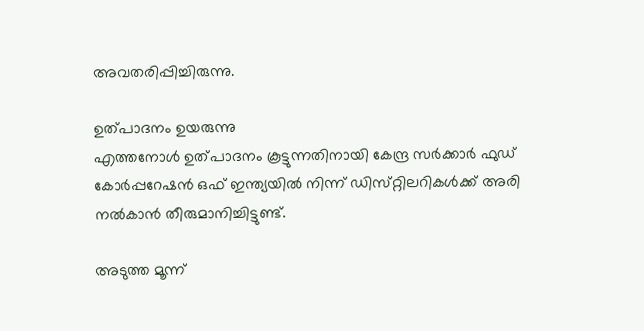അവതരിപ്പിച്ചിരുന്നു.

ഉത്പാദനം ഉയരുന്നു
എത്തനോള്‍ ഉത്പാദനം കൂട്ടുന്നതിനായി കേന്ദ്ര സർക്കാർ ഫുഡ് കോർപ്പറേഷൻ ഒഫ് ഇന്ത്യയില്‍ നിന്ന് ഡിസ്‌റ്റിലറികള്‍ക്ക് അരി നല്‍കാൻ തീരുമാനിച്ചിട്ടുണ്ട്.

അടുത്ത മൂന്ന്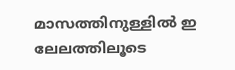മാസത്തിനുള്ളില്‍ ഇ ലേലത്തിലൂടെ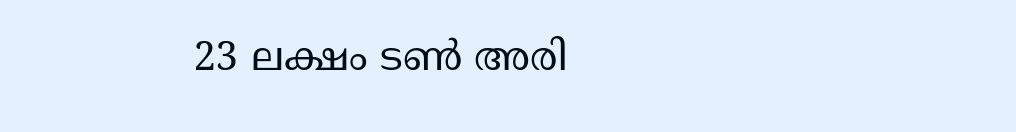23 ലക്ഷം ടണ്‍ അരി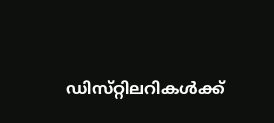ഡിസ്‌റ്റിലറികള്‍ക്ക്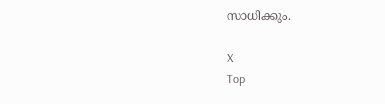സാധിക്കും.

X
Top